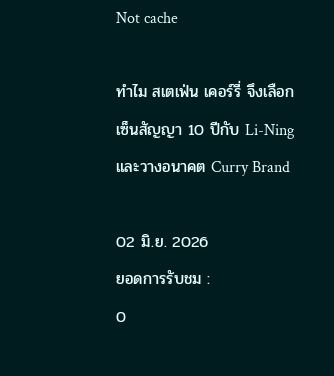Not cache

ทำไม สเตเฟ่น เคอร์รี่ จึงเลือกเซ็นสัญญา 10 ปีกับ Li-Ning และวางอนาคต Curry Brand

02 มิ.ย. 2026
ยอดการรับชม :
0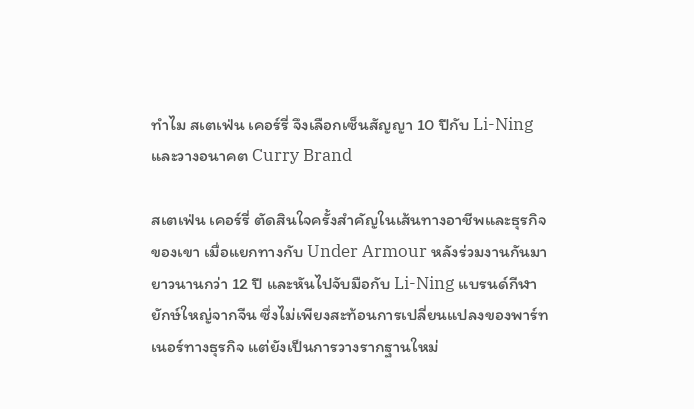ทำไม สเตเฟ่น เคอร์รี่ จึงเลือกเซ็นสัญญา 10 ปีกับ Li-Ning และวางอนาคต Curry Brand

สเตเฟ่น เคอร์รี่ ตัดสินใจครั้งสำคัญในเส้นทางอาชีพและธุรกิจของเขา เมื่อแยกทางกับ Under Armour หลังร่วมงานกันมายาวนานกว่า 12 ปี และหันไปจับมือกับ Li-Ning แบรนด์กีฬายักษ์ใหญ่จากจีน ซึ่งไม่เพียงสะท้อนการเปลี่ยนแปลงของพาร์ทเนอร์ทางธุรกิจ แต่ยังเป็นการวางรากฐานใหม่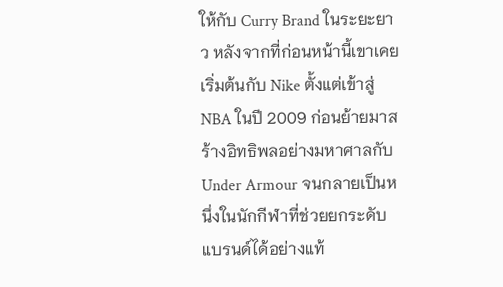ให้กับ Curry Brand ในระยะยาว หลังจากที่ก่อนหน้านี้เขาเคยเริ่มต้นกับ Nike ตั้งแต่เข้าสู่ NBA ในปี 2009 ก่อนย้ายมาสร้างอิทธิพลอย่างมหาศาลกับ Under Armour จนกลายเป็นหนึ่งในนักกีฬาที่ช่วยยกระดับแบรนด์ได้อย่างแท้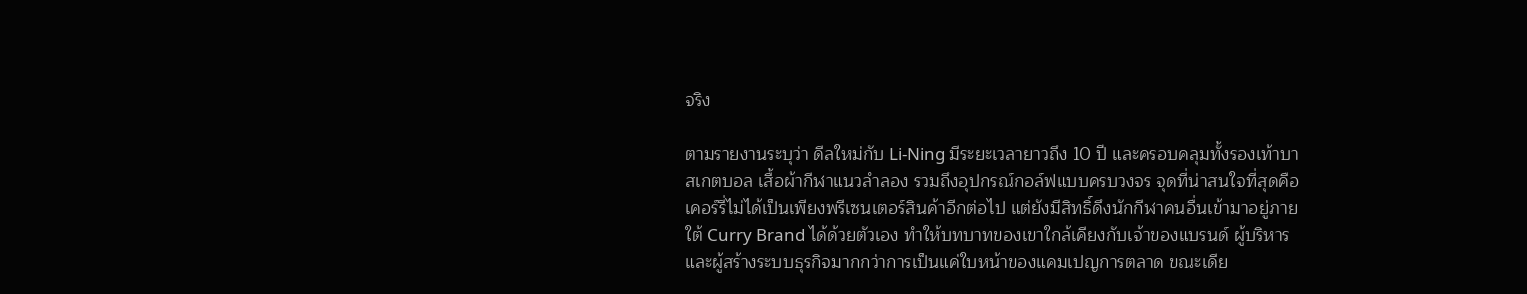จริง

ตามรายงานระบุว่า ดีลใหม่กับ Li-Ning มีระยะเวลายาวถึง 10 ปี และครอบคลุมทั้งรองเท้าบาสเกตบอล เสื้อผ้ากีฬาแนวลำลอง รวมถึงอุปกรณ์กอล์ฟแบบครบวงจร จุดที่น่าสนใจที่สุดคือ เคอร์รี่ไม่ได้เป็นเพียงพรีเซนเตอร์สินค้าอีกต่อไป แต่ยังมีสิทธิ์ดึงนักกีฬาคนอื่นเข้ามาอยู่ภายใต้ Curry Brand ได้ด้วยตัวเอง ทำให้บทบาทของเขาใกล้เคียงกับเจ้าของแบรนด์ ผู้บริหาร และผู้สร้างระบบธุรกิจมากกว่าการเป็นแค่ใบหน้าของแคมเปญการตลาด ขณะเดีย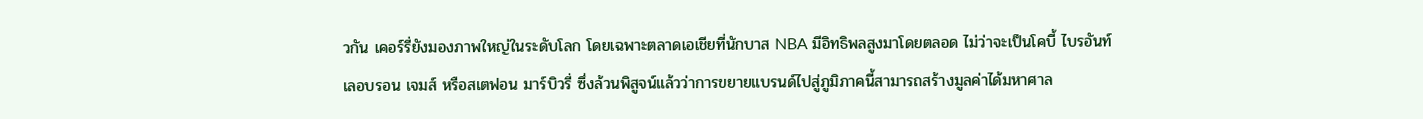วกัน เคอร์รี่ยังมองภาพใหญ่ในระดับโลก โดยเฉพาะตลาดเอเชียที่นักบาส NBA มีอิทธิพลสูงมาโดยตลอด ไม่ว่าจะเป็นโคบี้ ไบรอันท์ เลอบรอน เจมส์ หรือสเตฟอน มาร์บิวรี่ ซึ่งล้วนพิสูจน์แล้วว่าการขยายแบรนด์ไปสู่ภูมิภาคนี้สามารถสร้างมูลค่าได้มหาศาล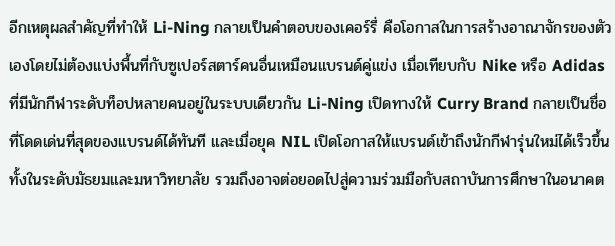อีกเหตุผลสำคัญที่ทำให้ Li-Ning กลายเป็นคำตอบของเคอร์รี่ คือโอกาสในการสร้างอาณาจักรของตัวเองโดยไม่ต้องแบ่งพื้นที่กับซูเปอร์สตาร์คนอื่นเหมือนแบรนด์คู่แข่ง เมื่อเทียบกับ Nike หรือ Adidas ที่มีนักกีฬาระดับท็อปหลายคนอยู่ในระบบเดียวกัน Li-Ning เปิดทางให้ Curry Brand กลายเป็นชื่อที่โดดเด่นที่สุดของแบรนด์ได้ทันที และเมื่อยุค NIL เปิดโอกาสให้แบรนด์เข้าถึงนักกีฬารุ่นใหม่ได้เร็วขึ้น ทั้งในระดับมัธยมและมหาวิทยาลัย รวมถึงอาจต่อยอดไปสู่ความร่วมมือกับสถาบันการศึกษาในอนาคต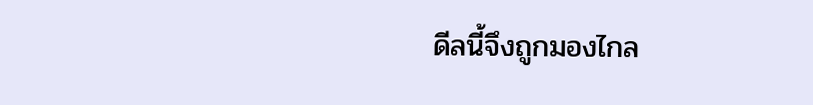ดีลนี้จึงถูกมองไกล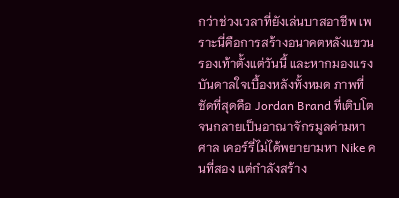กว่าช่วงเวลาที่ยังเล่นบาสอาชีพ เพราะนี่คือการสร้างอนาคตหลังแขวนรองเท้าตั้งแต่วันนี้ และหากมองแรงบันดาลใจเบื้องหลังทั้งหมด ภาพที่ชัดที่สุดคือ Jordan Brand ที่เติบโตจนกลายเป็นอาณาจักรมูลค่ามหาศาล เคอร์รี่ไม่ได้พยายามหา Nike คนที่สอง แต่กำลังสร้าง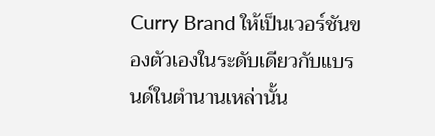Curry Brand ให้เป็นเวอร์ชันของตัวเองในระดับเดียวกับแบรนด์ในตำนานเหล่านั้น